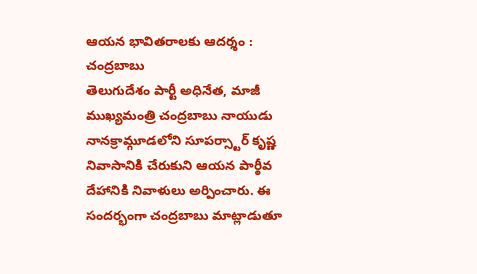ఆయన భావితరాలకు ఆదర్శం : చంద్రబాబు
తెలుగుదేశం పార్టీ అధినేత, మాజీ ముఖ్యమంత్రి చంద్రబాబు నాయుడు నానక్రామ్గూడలోని సూపర్స్టార్ కృష్ణ నివాసానికి చేరుకుని ఆయన పార్ఠీవ దేహానికి నివాళులు అర్పించారు. ఈ సందర్భంగా చంద్రబాబు మాట్లాడుతూ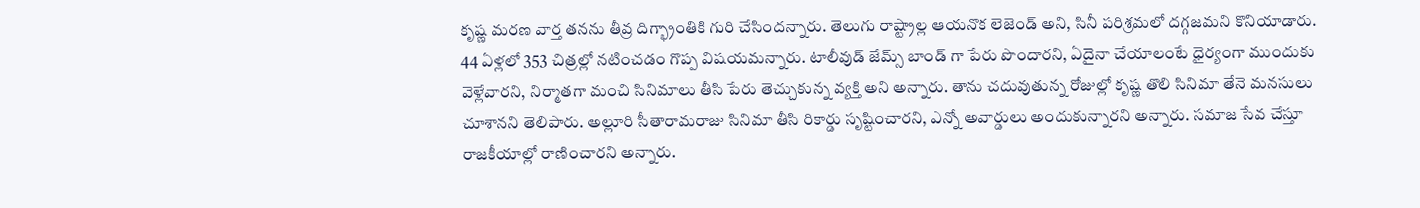కృష్ణ మరణ వార్త తనను తీవ్ర దిగ్భ్రాంతికి గురి చేసిందన్నారు. తెలుగు రాష్ట్రాల్ల ఆయనొక లెజెండ్ అని, సినీ పరిశ్రమలో దగ్గజమని కొనియాడారు. 44 ఏళ్లలో 353 చిత్రల్లో నటించడం గొప్ప విషయమన్నారు. టాలీవుడ్ జేమ్స్ బాండ్ గా పేరు పొందారని, ఏదైనా చేయాలంటే ధైర్యంగా ముందుకు వెళ్లేవారని, నిర్మాతగా మంచి సినిమాలు తీసి పేరు తెచ్చుకున్న వ్యక్తి అని అన్నారు. తాను చదువుతున్న రోజుల్లో కృష్ణ తొలి సినిమా తేనె మనసులు చూశానని తెలిపారు. అల్లూరి సీతారామరాజు సినిమా తీసి రికార్డు సృష్టించారని, ఎన్నో అవార్డులు అందుకున్నారని అన్నారు. సమాజ సేవ చేస్తూ రాజకీయాల్లో రాణించారని అన్నారు.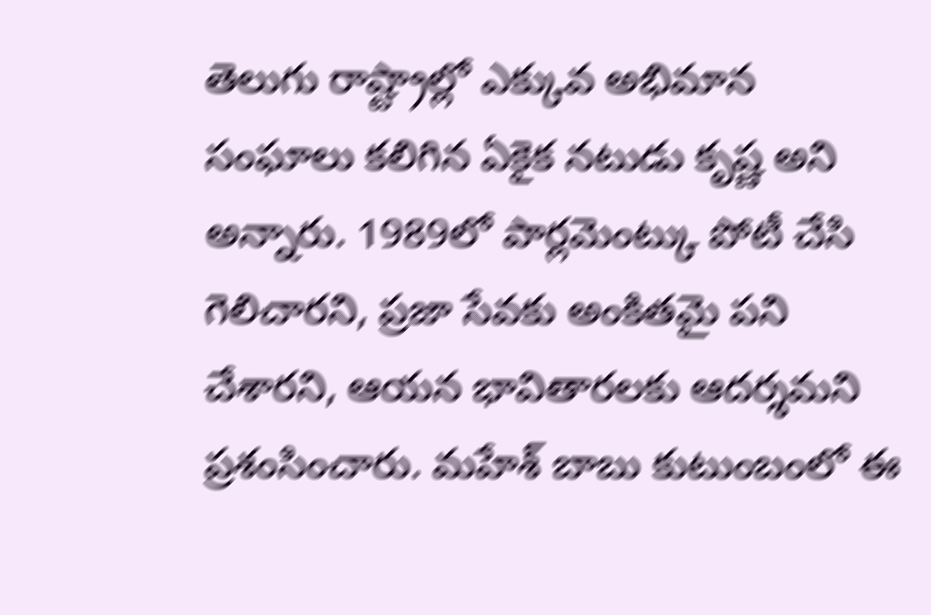తెలుగు రాష్ట్రాల్లో ఎక్కువ అభిమాన సంఘాలు కలిగిన ఏకైక నటుడు కృష్ణ అని అన్నారు. 1989లో పార్లమెంట్కు పోటీ చేసి గెలిచారని, ప్రజా సేవకు అంకితమై పని చేశారని, ఆయన భావితారలకు ఆదర్శమని ప్రశంసించారు. మహేశ్ బాబు కుటుంబంలో ఈ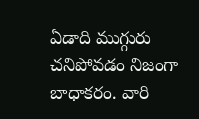ఏడాది ముగ్గురు చనిపోవడం నిజంగా బాధాకరం. వారి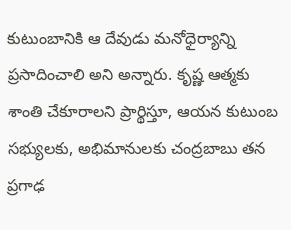కుటుంబానికి ఆ దేవుడు మనోధైర్యాన్ని ప్రసాదించాలి అని అన్నారు. కృష్ణ ఆత్మకు శాంతి చేకూరాలని ప్రార్థిస్తూ, ఆయన కుటుంబ సభ్యులకు, అభిమానులకు చంద్రబాబు తన ప్రగాఢ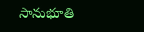సానుభూతి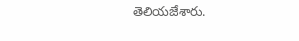తెలియజేశారు.